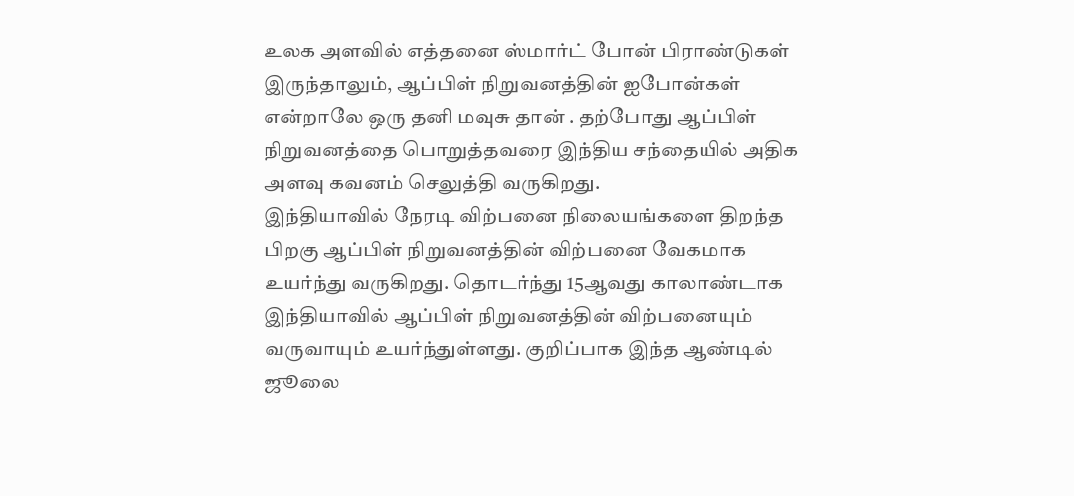உலக அளவில் எத்தனை ஸ்மார்ட் போன் பிராண்டுகள் இருந்தாலும், ஆப்பிள் நிறுவனத்தின் ஐபோன்கள் என்றாலே ஒரு தனி மவுசு தான் . தற்போது ஆப்பிள் நிறுவனத்தை பொறுத்தவரை இந்திய சந்தையில் அதிக அளவு கவனம் செலுத்தி வருகிறது.
இந்தியாவில் நேரடி விற்பனை நிலையங்களை திறந்த பிறகு ஆப்பிள் நிறுவனத்தின் விற்பனை வேகமாக உயர்ந்து வருகிறது. தொடர்ந்து 15ஆவது காலாண்டாக இந்தியாவில் ஆப்பிள் நிறுவனத்தின் விற்பனையும் வருவாயும் உயர்ந்துள்ளது. குறிப்பாக இந்த ஆண்டில் ஜூலை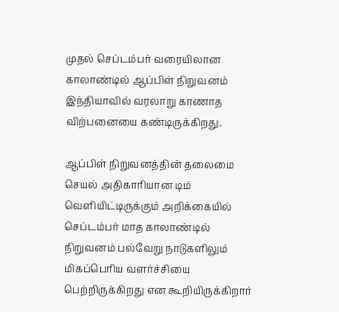முதல் செப்டம்பர் வரையிலான காலாண்டில் ஆப்பிள் நிறுவனம் இந்தியாவில் வரலாறு காணாத விற்பனையை கண்டிருக்கிறது.

ஆப்பிள் நிறுவனத்தின் தலைமை செயல் அதிகாரியான டிம் வெளியிட்டிருக்கும் அறிக்கையில் செப்டம்பர் மாத காலாண்டில் நிறுவனம் பல்வேறு நாடுகளிலும் மிகப்பெரிய வளர்ச்சியை பெற்றிருக்கிறது என கூறியிருக்கிறார்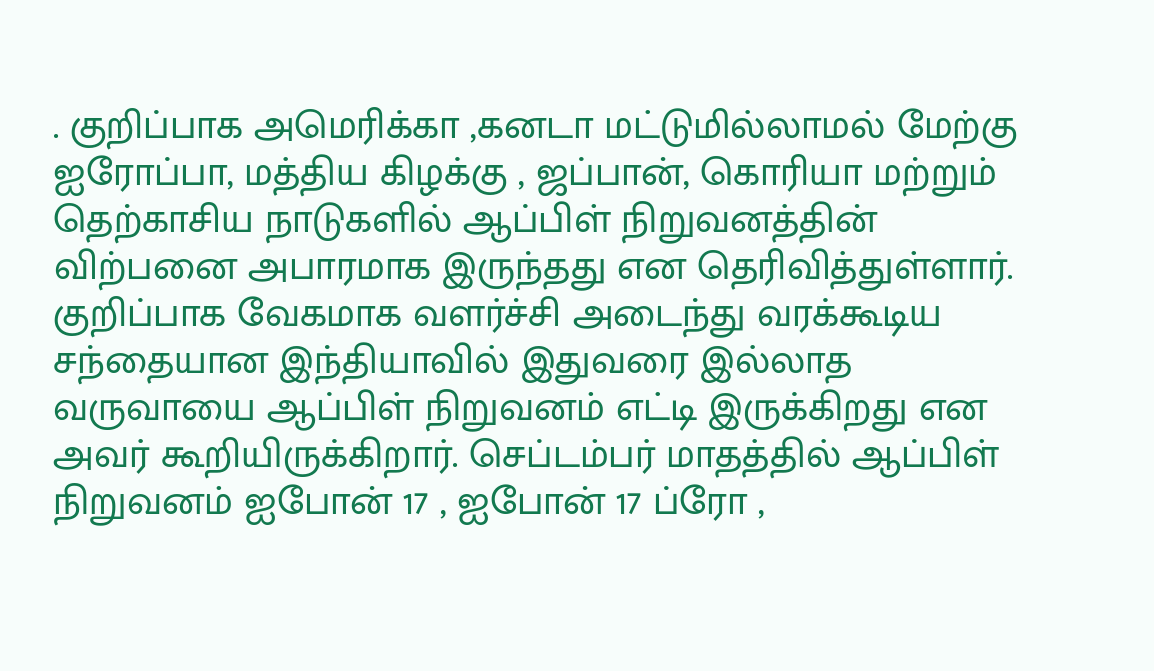. குறிப்பாக அமெரிக்கா ,கனடா மட்டுமில்லாமல் மேற்கு ஐரோப்பா, மத்திய கிழக்கு , ஜப்பான், கொரியா மற்றும் தெற்காசிய நாடுகளில் ஆப்பிள் நிறுவனத்தின் விற்பனை அபாரமாக இருந்தது என தெரிவித்துள்ளார்.
குறிப்பாக வேகமாக வளர்ச்சி அடைந்து வரக்கூடிய சந்தையான இந்தியாவில் இதுவரை இல்லாத வருவாயை ஆப்பிள் நிறுவனம் எட்டி இருக்கிறது என அவர் கூறியிருக்கிறார். செப்டம்பர் மாதத்தில் ஆப்பிள் நிறுவனம் ஐபோன் 17 , ஐபோன் 17 ப்ரோ ,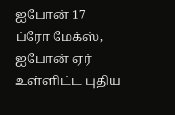ஐபோன் 17 ப்ரோ மேக்ஸ், ஐபோன் ஏர் உள்ளிட்ட புதிய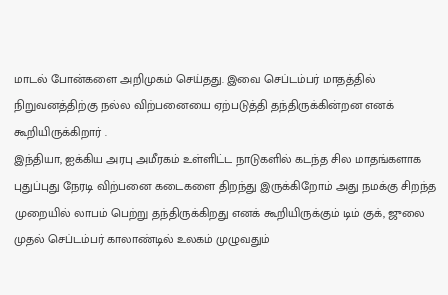மாடல் போன்களை அறிமுகம் செய்தது. இவை செப்டம்பர் மாதத்தில் நிறுவனத்திற்கு நல்ல விற்பனையை ஏற்படுத்தி தந்திருக்கின்றன எனக் கூறியிருக்கிறார் .
இந்தியா, ஐக்கிய அரபு அமீரகம் உள்ளிட்ட நாடுகளில் கடந்த சில மாதங்களாக புதுப்புது நேரடி விற்பனை கடைகளை திறந்து இருக்கிறோம் அது நமக்கு சிறந்த முறையில் லாபம் பெற்று தந்திருக்கிறது எனக் கூறியிருக்கும் டிம் குக், ஜுலை முதல் செப்டம்பர் காலாண்டில் உலகம் முழுவதும்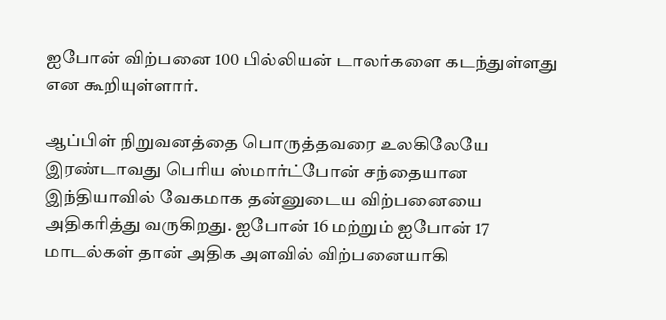ஐபோன் விற்பனை 100 பில்லியன் டாலர்களை கடந்துள்ளது என கூறியுள்ளார்.

ஆப்பிள் நிறுவனத்தை பொருத்தவரை உலகிலேயே இரண்டாவது பெரிய ஸ்மார்ட்போன் சந்தையான இந்தியாவில் வேகமாக தன்னுடைய விற்பனையை அதிகரித்து வருகிறது. ஐபோன் 16 மற்றும் ஐபோன் 17 மாடல்கள் தான் அதிக அளவில் விற்பனையாகி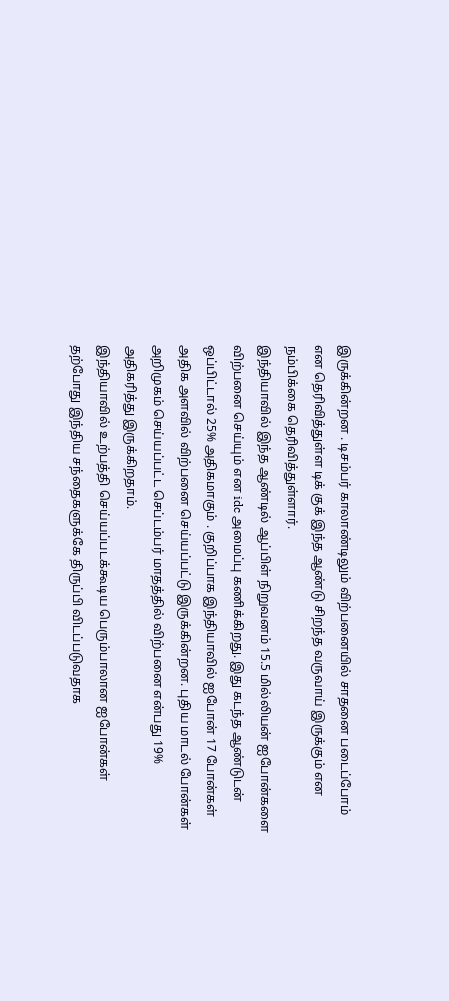இருக்கின்றன . டிசம்பர் காலாண்டிலும் விற்பனையில் சாதனை படைப்போம் என தெரிவித்துள்ள டிக் குக் இந்த ஆண்டு சிறந்த வருவாய் இருக்கும் என நம்பிக்கை தெரிவித்துள்ளார்.
இந்தியாவில் இந்த ஆண்டில் ஆப்பிள் நிறுவனம் 15.5 மில்லியன் ஐபோன்களை விற்பனை செய்யும் என idc அமைப்பு கணிக்கிறது. இது கடந்த ஆண்டுடன் ஒப்பிட்டால் 25% அதிகமாகும் . குறிப்பாக இந்தியாவில் ஐபோன் 17 போன்கள் அதிக அளவில் விற்பனை செய்யப்பட்டு இருக்கின்றன. புதிய மாடல் போன்கள் அறிமுகம் செய்யப்பட்ட செப்டம்பர் மாதத்தில் விற்பனை என்பது 19% அதிகரித்து இருக்கிறதாம்.
இந்தியாவில் உற்பத்தி செய்யப்படக்கூடிய பெரும்பாலான ஐபோன்கள் தற்போது இந்திய சந்தைகளுக்கே திருப்பி விடப்படுவதாக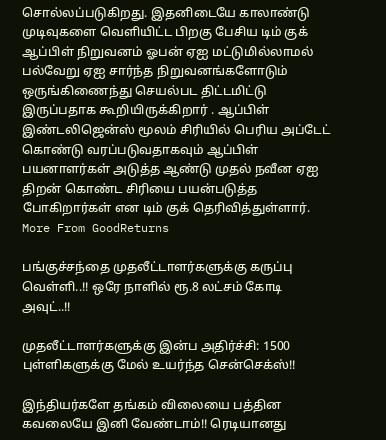சொல்லப்படுகிறது. இதனிடையே காலாண்டு முடிவுகளை வெளியிட்ட பிறகு பேசிய டிம் குக் ஆப்பிள் நிறுவனம் ஓபன் ஏஐ மட்டுமில்லாமல் பல்வேறு ஏஐ சார்ந்த நிறுவனங்களோடும் ஒருங்கிணைந்து செயல்பட திட்டமிட்டு இருப்பதாக கூறியிருக்கிறார் . ஆப்பிள் இண்டலிஜென்ஸ் மூலம் சிரியில் பெரிய அப்டேட் கொண்டு வரப்படுவதாகவும் ஆப்பிள் பயனாளர்கள் அடுத்த ஆண்டு முதல் நவீன ஏஐ திறன் கொண்ட சிரியை பயன்படுத்த போகிறார்கள் என டிம் குக் தெரிவித்துள்ளார்.
More From GoodReturns

பங்குச்சந்தை முதலீட்டாளர்களுக்கு கருப்பு வெள்ளி..!! ஒரே நாளில் ரூ.8 லட்சம் கோடி அவுட்..!!

முதலீட்டாளர்களுக்கு இன்ப அதிர்ச்சி: 1500 புள்ளிகளுக்கு மேல் உயர்ந்த சென்செக்ஸ்!!

இந்தியர்களே தங்கம் விலையை பத்தின கவலையே இனி வேண்டாம்!! ரெடியானது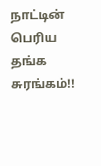நாட்டின் பெரிய தங்க சுரங்கம்!!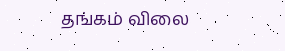தங்கம் விலை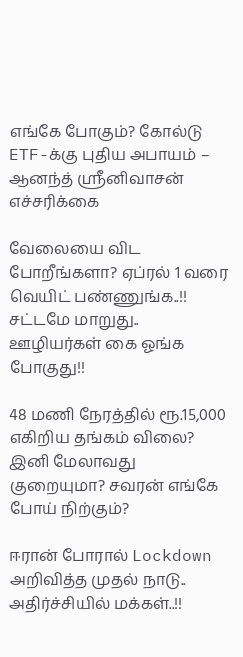எங்கே போகும்? கோல்டு ETF-க்கு புதிய அபாயம் – ஆனந்த் ஸ்ரீனிவாசன் எச்சரிக்கை

வேலையை விட போறீங்களா? ஏப்ரல் 1 வரை வெயிட் பண்ணுங்க..!! சட்டமே மாறுது.. ஊழியர்கள் கை ஓங்க போகுது!!

48 மணி நேரத்தில் ரூ.15,000 எகிறிய தங்கம் விலை? இனி மேலாவது குறையுமா? சவரன் எங்கே போய் நிற்கும்?

ஈரான் போரால் Lockdown அறிவித்த முதல் நாடு.. அதிர்ச்சியில் மக்கள்..!!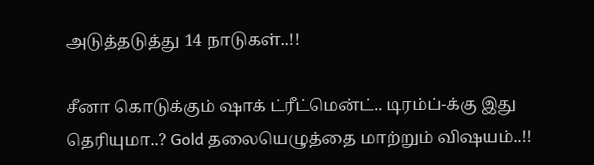அடுத்தடுத்து 14 நாடுகள்..!!

சீனா கொடுக்கும் ஷாக் ட்ரீட்மென்ட்.. டிரம்ப்-க்கு இது தெரியுமா..? Gold தலையெழுத்தை மாற்றும் விஷயம்..!!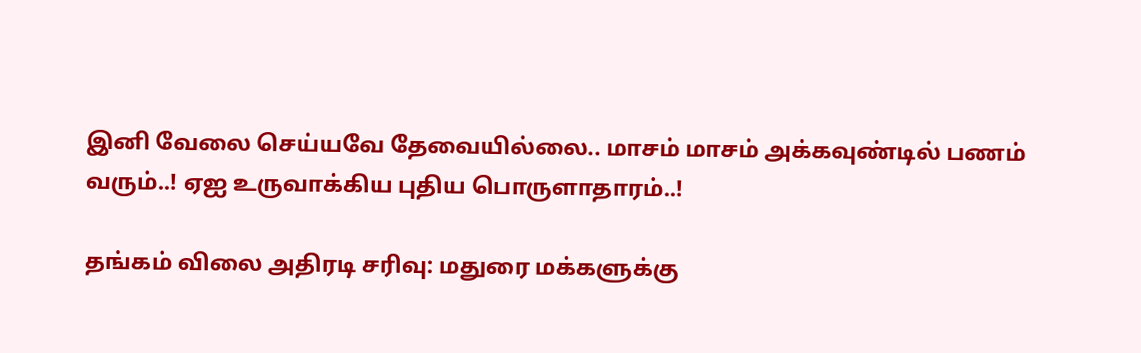இனி வேலை செய்யவே தேவையில்லை.. மாசம் மாசம் அக்கவுண்டில் பணம் வரும்..! ஏஐ உருவாக்கிய புதிய பொருளாதாரம்..!

தங்கம் விலை அதிரடி சரிவு: மதுரை மக்களுக்கு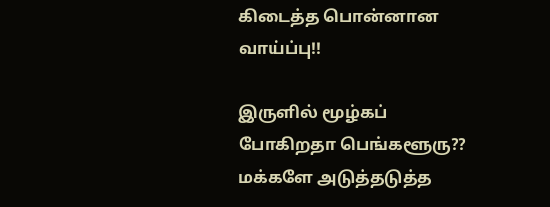கிடைத்த பொன்னான வாய்ப்பு!!

இருளில் மூழ்கப் போகிறதா பெங்களூரு?? மக்களே அடுத்தடுத்த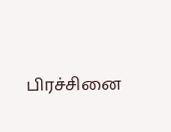பிரச்சினை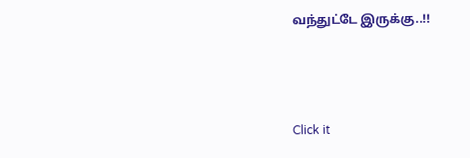வந்துட்டே இருக்கு..!!



Click it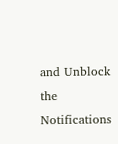and Unblock the Notifications